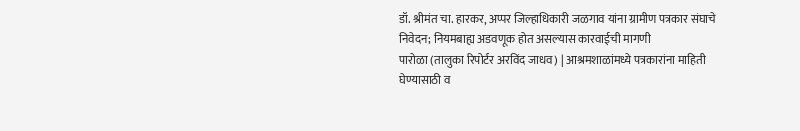डॉ. श्रीमंत चा. हारकर, अप्पर जिल्हाधिकारी जळगाव यांना ग्रामीण पत्रकार संघाचे निवेदन; नियमबाह्य अडवणूक होत असल्यास कारवाईची मागणी
पारोळा (तालुका रिपोर्टर अरविंद जाधव) | आश्रमशाळांमध्ये पत्रकारांना माहिती घेण्यासाठी व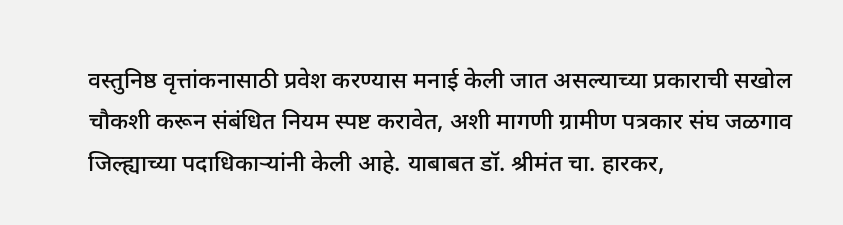वस्तुनिष्ठ वृत्तांकनासाठी प्रवेश करण्यास मनाई केली जात असल्याच्या प्रकाराची सखोल चौकशी करून संबंधित नियम स्पष्ट करावेत, अशी मागणी ग्रामीण पत्रकार संघ जळगाव जिल्ह्याच्या पदाधिकाऱ्यांनी केली आहे. याबाबत डॉ. श्रीमंत चा. हारकर,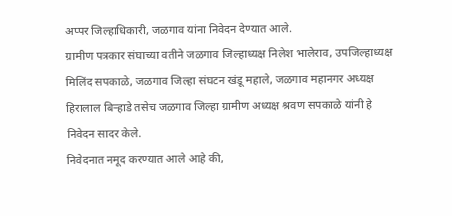अप्पर जिल्हाधिकारी, जळगाव यांना निवेदन देण्यात आले.
ग्रामीण पत्रकार संघाच्या वतीने जळगाव जिल्हाध्यक्ष निलेश भालेराव, उपजिल्हाध्यक्ष मिलिंद सपकाळे, जळगाव जिल्हा संघटन खंडू महाले, जळगाव महानगर अध्यक्ष हिरालाल बिऱ्हाडे तसेच जळगाव जिल्हा ग्रामीण अध्यक्ष श्रवण सपकाळे यांनी हे निवेदन सादर केले.
निवेदनात नमूद करण्यात आले आहे की,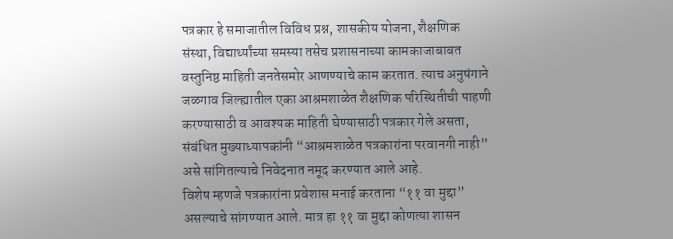पत्रकार हे समाजातील विविध प्रश्न, शासकीय योजना, शैक्षणिक संस्था, विद्यार्थ्यांच्या समस्या तसेच प्रशासनाच्या कामकाजाबाबत वस्तुनिष्ठ माहिती जनतेसमोर आणण्याचे काम करतात. त्याच अनुषंगाने जळगाव जिल्ह्यातील एका आश्रमशाळेत शैक्षणिक परिस्थितीची पाहणी करण्यासाठी व आवश्यक माहिती घेण्यासाठी पत्रकार गेले असता, संबंधित मुख्याध्यापकांनी “आश्रमशाळेत पत्रकारांना परवानगी नाही” असे सांगितल्याचे निवेदनात नमूद करण्यात आले आहे.
विशेष म्हणजे पत्रकारांना प्रवेशास मनाई करताना “११ वा मुद्दा” असल्याचे सांगण्यात आले. मात्र हा ११ वा मुद्दा कोणत्या शासन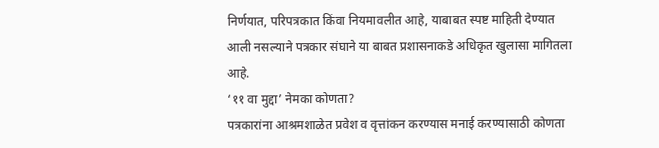निर्णयात, परिपत्रकात किंवा नियमावलीत आहे, याबाबत स्पष्ट माहिती देण्यात आली नसल्याने पत्रकार संघाने या बाबत प्रशासनाकडे अधिकृत खुलासा मागितला आहे.
‘११ वा मुद्दा’ नेमका कोणता?
पत्रकारांना आश्रमशाळेत प्रवेश व वृत्तांकन करण्यास मनाई करण्यासाठी कोणता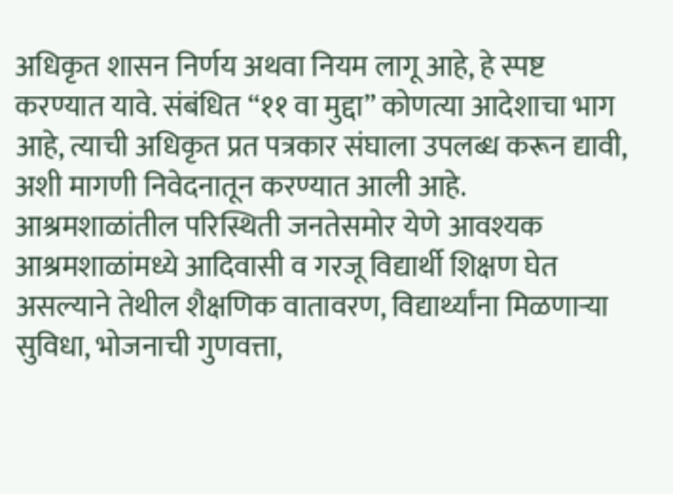अधिकृत शासन निर्णय अथवा नियम लागू आहे, हे स्पष्ट करण्यात यावे. संबंधित “११ वा मुद्दा” कोणत्या आदेशाचा भाग आहे, त्याची अधिकृत प्रत पत्रकार संघाला उपलब्ध करून द्यावी, अशी मागणी निवेदनातून करण्यात आली आहे.
आश्रमशाळांतील परिस्थिती जनतेसमोर येणे आवश्यक
आश्रमशाळांमध्ये आदिवासी व गरजू विद्यार्थी शिक्षण घेत असल्याने तेथील शैक्षणिक वातावरण, विद्यार्थ्यांना मिळणाऱ्या सुविधा, भोजनाची गुणवत्ता,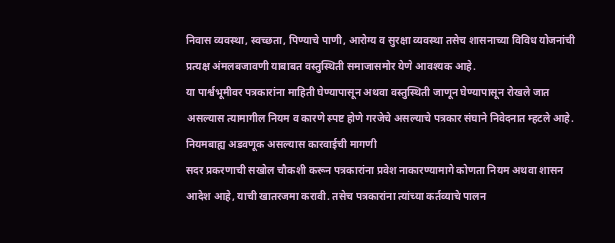निवास व्यवस्था, स्वच्छता, पिण्याचे पाणी, आरोग्य व सुरक्षा व्यवस्था तसेच शासनाच्या विविध योजनांची प्रत्यक्ष अंमलबजावणी याबाबत वस्तुस्थिती समाजासमोर येणे आवश्यक आहे.
या पार्श्वभूमीवर पत्रकारांना माहिती घेण्यापासून अथवा वस्तुस्थिती जाणून घेण्यापासून रोखले जात असल्यास त्यामागील नियम व कारणे स्पष्ट होणे गरजेचे असल्याचे पत्रकार संघाने निवेदनात म्हटले आहे.
नियमबाह्य अडवणूक असल्यास कारवाईची मागणी
सदर प्रकरणाची सखोल चौकशी करून पत्रकारांना प्रवेश नाकारण्यामागे कोणता नियम अथवा शासन आदेश आहे, याची खातरजमा करावी. तसेच पत्रकारांना त्यांच्या कर्तव्याचे पालन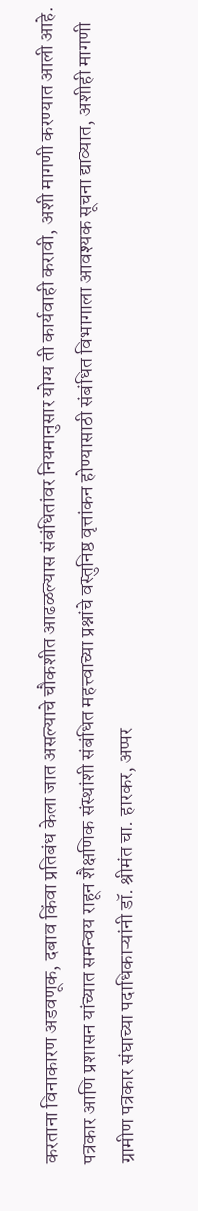करताना विनाकारण अडवणूक, दबाव किंवा प्रतिबंध केला जात असल्याचे चौकशीत आढळल्यास संबंधितांवर नियमानुसार योग्य ती कार्यवाही करावी, अशी मागणी करण्यात आली आहे.
पत्रकार आणि प्रशासन यांच्यात समन्वय राहून शैक्षणिक संस्थांशी संबंधित महत्त्वाच्या प्रश्नांचे वस्तुनिष्ठ वृत्तांकन होण्यासाठी संबंधित विभागाला आवश्यक सूचना द्याव्यात, अशीही मागणी ग्रामीण पत्रकार संघाच्या पदाधिकाऱ्यांनी डॉ. श्रीमंत चा. हारकर, अप्पर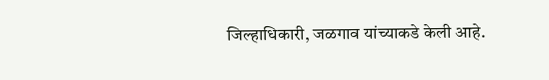जिल्हाधिकारी, जळगाव यांच्याकडे केली आहे.